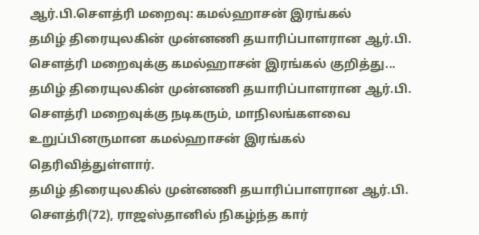ஆர்.பி.சௌத்ரி மறைவு: கமல்ஹாசன் இரங்கல்
தமிழ் திரையுலகின் முன்னணி தயாரிப்பாளரான ஆர்.பி. சௌத்ரி மறைவுக்கு கமல்ஹாசன் இரங்கல் குறித்து...
தமிழ் திரையுலகின் முன்னணி தயாரிப்பாளரான ஆர்.பி. சௌத்ரி மறைவுக்கு நடிகரும், மாநிலங்களவை உறுப்பினருமான கமல்ஹாசன் இரங்கல் தெரிவித்துள்ளார்.
தமிழ் திரையுலகில் முன்னணி தயாரிப்பாளரான ஆர்.பி. சௌத்ரி(72), ராஜஸ்தானில் நிகழ்ந்த கார்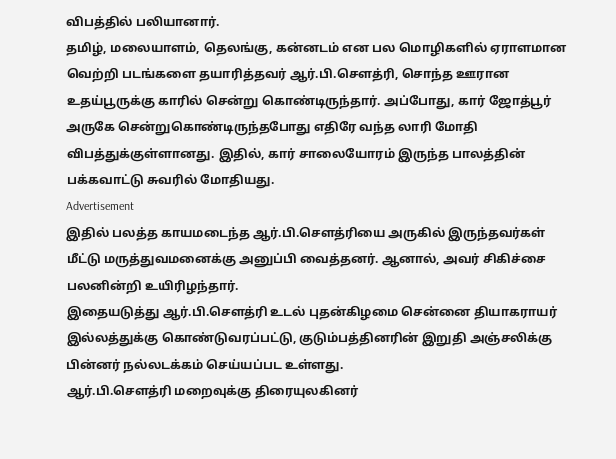விபத்தில் பலியானார்.
தமிழ், மலையாளம், தெலங்கு, கன்னடம் என பல மொழிகளில் ஏராளமான வெற்றி படங்களை தயாரித்தவர் ஆர்.பி.சௌத்ரி, சொந்த ஊரான உதய்பூருக்கு காரில் சென்று கொண்டிருந்தார். அப்போது, கார் ஜோத்பூர் அருகே சென்றுகொண்டிருந்தபோது எதிரே வந்த லாரி மோதி விபத்துக்குள்ளானது. இதில், கார் சாலையோரம் இருந்த பாலத்தின் பக்கவாட்டு சுவரில் மோதியது.
Advertisement
இதில் பலத்த காயமடைந்த ஆர்.பி.சௌத்ரியை அருகில் இருந்தவர்கள் மீட்டு மருத்துவமனைக்கு அனுப்பி வைத்தனர். ஆனால், அவர் சிகிச்சை பலனின்றி உயிரிழந்தார்.
இதையடுத்து ஆர்.பி.சௌத்ரி உடல் புதன்கிழமை சென்னை தியாகராயர் இல்லத்துக்கு கொண்டுவரப்பட்டு, குடும்பத்தினரின் இறுதி அஞ்சலிக்கு பின்னர் நல்லடக்கம் செய்யப்பட உள்ளது.
ஆர்.பி.சௌத்ரி மறைவுக்கு திரையுலகினர்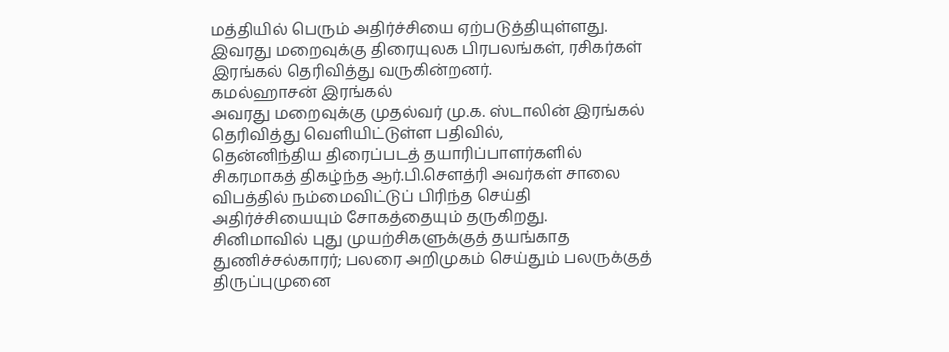மத்தியில் பெரும் அதிர்ச்சியை ஏற்படுத்தியுள்ளது.
இவரது மறைவுக்கு திரையுலக பிரபலங்கள், ரசிகர்கள் இரங்கல் தெரிவித்து வருகின்றனர்.
கமல்ஹாசன் இரங்கல்
அவரது மறைவுக்கு முதல்வர் மு.க. ஸ்டாலின் இரங்கல் தெரிவித்து வெளியிட்டுள்ள பதிவில்,
தென்னிந்திய திரைப்படத் தயாரிப்பாளர்களில் சிகரமாகத் திகழ்ந்த ஆர்.பி.சௌத்ரி அவர்கள் சாலை விபத்தில் நம்மைவிட்டுப் பிரிந்த செய்தி அதிர்ச்சியையும் சோகத்தையும் தருகிறது.
சினிமாவில் புது முயற்சிகளுக்குத் தயங்காத துணிச்சல்காரர்; பலரை அறிமுகம் செய்தும் பலருக்குத் திருப்புமுனை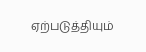ஏற்படுத்தியும்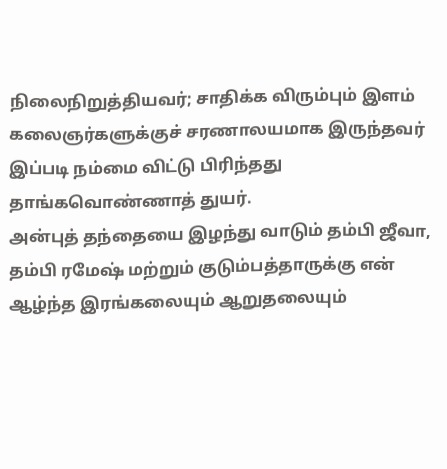நிலைநிறுத்தியவர்; சாதிக்க விரும்பும் இளம் கலைஞர்களுக்குச் சரணாலயமாக இருந்தவர் இப்படி நம்மை விட்டு பிரிந்தது தாங்கவொண்ணாத் துயர்.
அன்புத் தந்தையை இழந்து வாடும் தம்பி ஜீவா, தம்பி ரமேஷ் மற்றும் குடும்பத்தாருக்கு என் ஆழ்ந்த இரங்கலையும் ஆறுதலையும்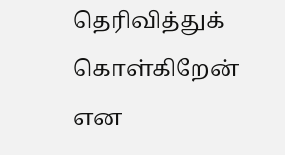தெரிவித்துக் கொள்கிறேன் என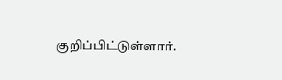குறிப்பிட்டுள்ளார்.